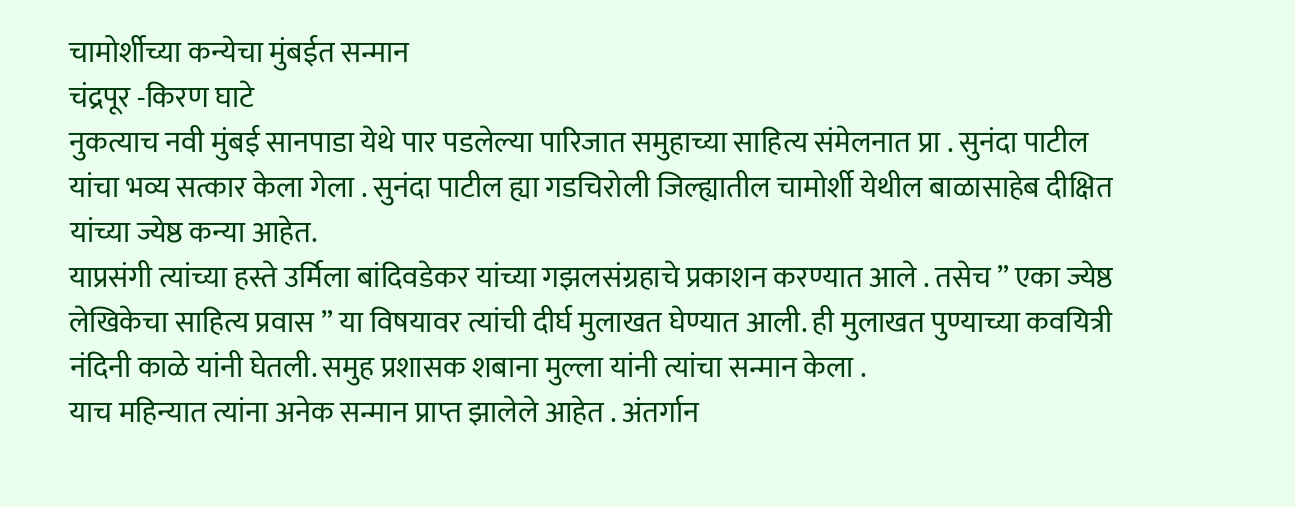चामोर्शीच्या कन्येचा मुंबईत सन्मान
चंद्रपूर -किरण घाटे
नुकत्याच नवी मुंबई सानपाडा येथे पार पडलेल्या पारिजात समुहाच्या साहित्य संमेलनात प्रा . सुनंदा पाटील यांचा भव्य सत्कार केला गेला . सुनंदा पाटील ह्या गडचिरोली जिल्ह्यातील चामोर्शी येथील बाळासाहेब दीक्षित यांच्या ज्येष्ठ कन्या आहेत.
याप्रसंगी त्यांच्या हस्ते उर्मिला बांदिवडेकर यांच्या गझलसंग्रहाचे प्रकाशन करण्यात आले . तसेच ” एका ज्येष्ठ लेखिकेचा साहित्य प्रवास ” या विषयावर त्यांची दीर्घ मुलाखत घेण्यात आली. ही मुलाखत पुण्याच्या कवयित्री नंदिनी काळे यांनी घेतली. समुह प्रशासक शबाना मुल्ला यांनी त्यांचा सन्मान केला .
याच महिन्यात त्यांना अनेक सन्मान प्राप्त झालेले आहेत . अंतर्गान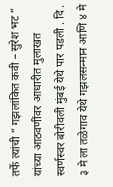तर्फे त्यांची ” गझलांकित कवी – सुरेश भट ” यांच्या आठवणींवर आधारीत मुलाखत स्वर्णस्वर बोरीवली मुंबई येथे पार पडली . दि . ३ मे ला तळेगाव येथे गझलसन्मान आणि ४ मे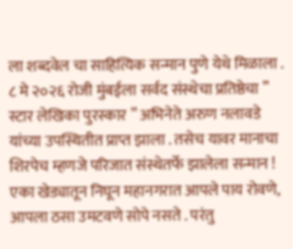ला शब्दवेल चा साहित्यिक सन्मान पुणे येथे मिळाला . ८ मे २०२६ रोजी मुंबईला सर्वद संस्थेचा प्रतिष्ठेचा ” स्टार लेखिका पुरस्कार ” अभिनेते अरुण नलावडे यांच्या उपस्थितीत प्राप्त झाला . तसेच यावर मानाचा शिरपेच म्हणजे परिजात संस्थेतर्फे झालेला सन्मान !
एका खेड्यातून निघून महानगरात आपले पाय रोवणे, आपला ठसा उमटवणे सोपे नसते . परंतु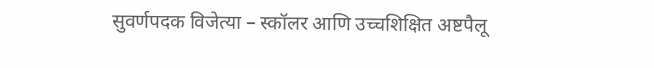सुवर्णपदक विजेत्या – स्कॉलर आणि उच्चशिक्षित अष्टपैलू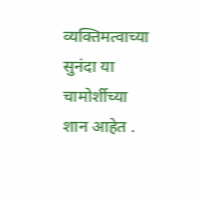व्यक्तिमत्वाच्या सुनंदा या चामोर्शीच्या शान आहेत .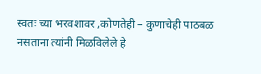स्वतः च्या भरवशावर ,कोणतेही – कुणाचेही पाठबळ नसताना त्यांनी मिळविलेले हे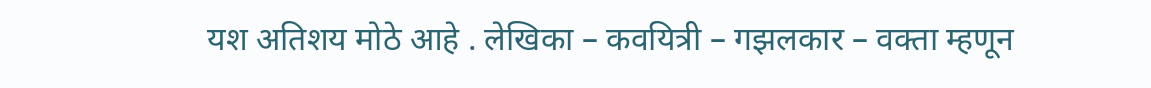यश अतिशय मोठे आहे . लेखिका – कवयित्री – गझलकार – वक्ता म्हणून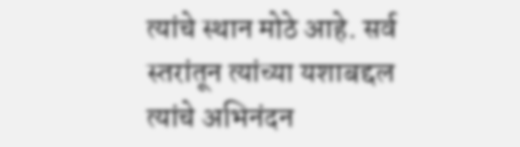त्यांचे स्थान मोठे आहे. सर्व स्तरांतून त्यांच्या यशाबद्दल त्यांचे अभिनंदन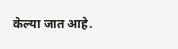केल्या जात आहे.